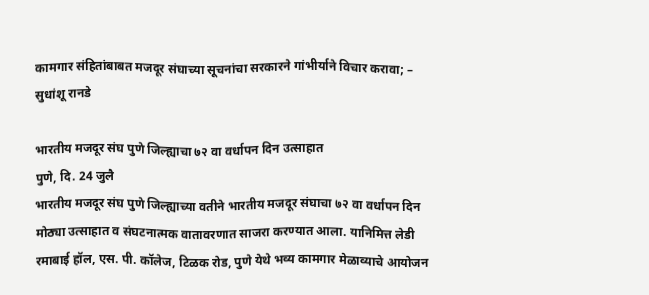कामगार संहितांबाबत मजदूर संघाच्या सूचनांचा सरकारने गांभीर्याने विचार करावा; – सुधांशू रानडे

भारतीय मजदूर संघ पुणे जिल्ह्याचा ७२ वा वर्धापन दिन उत्साहात
पुणे, दि. 24 जुलै
भारतीय मजदूर संघ पुणे जिल्ह्याच्या वतीने भारतीय मजदूर संघाचा ७२ वा वर्धापन दिन मोठ्या उत्साहात व संघटनात्मक वातावरणात साजरा करण्यात आला. यानिमित्त लेडी रमाबाई हॉल, एस. पी. कॉलेज, टिळक रोड, पुणे येथे भव्य कामगार मेळाव्याचे आयोजन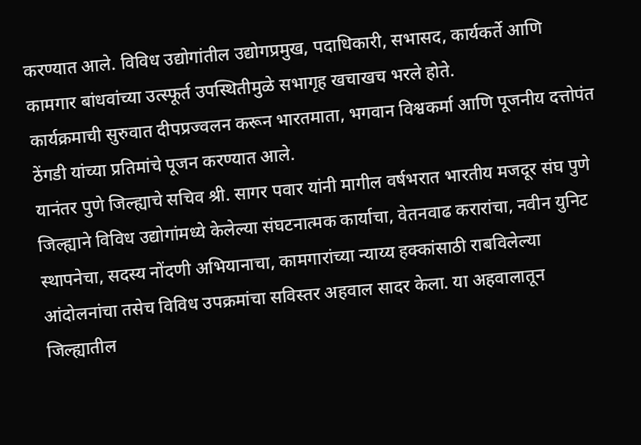करण्यात आले. विविध उद्योगांतील उद्योगप्रमुख, पदाधिकारी, सभासद, कार्यकर्ते आणि कामगार बांधवांच्या उत्स्फूर्त उपस्थितीमुळे सभागृह खचाखच भरले होते.
कार्यक्रमाची सुरुवात दीपप्रज्वलन करून भारतमाता, भगवान विश्वकर्मा आणि पूजनीय दत्तोपंत ठेंगडी यांच्या प्रतिमांचे पूजन करण्यात आले.
यानंतर पुणे जिल्ह्याचे सचिव श्री. सागर पवार यांनी मागील वर्षभरात भारतीय मजदूर संघ पुणे जिल्ह्याने विविध उद्योगांमध्ये केलेल्या संघटनात्मक कार्याचा, वेतनवाढ करारांचा, नवीन युनिट स्थापनेचा, सदस्य नोंदणी अभियानाचा, कामगारांच्या न्याय्य हक्कांसाठी राबविलेल्या आंदोलनांचा तसेच विविध उपक्रमांचा सविस्तर अहवाल सादर केला. या अहवालातून जिल्ह्यातील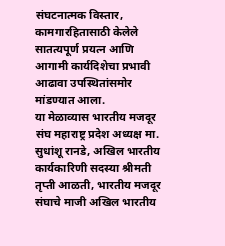संघटनात्मक विस्तार, कामगारहितासाठी केलेले सातत्यपूर्ण प्रयत्न आणि आगामी कार्यदिशेचा प्रभावी आढावा उपस्थितांसमोर मांडण्यात आला.
या मेळाव्यास भारतीय मजदूर संघ महाराष्ट्र प्रदेश अध्यक्ष मा. सुधांशू रानडे, अखिल भारतीय कार्यकारिणी सदस्या श्रीमती तृप्ती आळती, भारतीय मजदूर संघाचे माजी अखिल भारतीय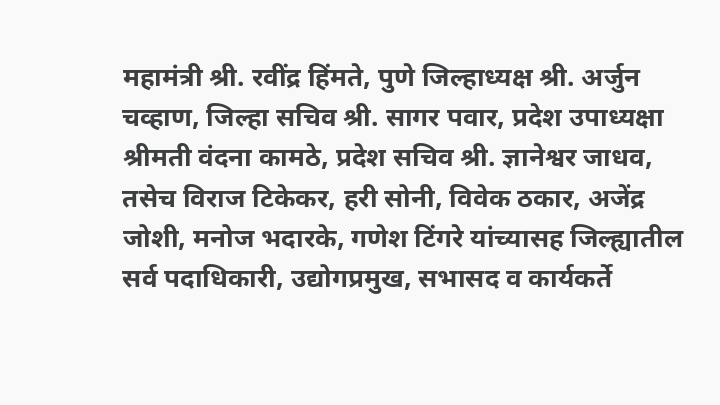महामंत्री श्री. रवींद्र हिंमते, पुणे जिल्हाध्यक्ष श्री. अर्जुन चव्हाण, जिल्हा सचिव श्री. सागर पवार, प्रदेश उपाध्यक्षा श्रीमती वंदना कामठे, प्रदेश सचिव श्री. ज्ञानेश्वर जाधव, तसेच विराज टिकेकर, हरी सोनी, विवेक ठकार, अजेंद्र जोशी, मनोज भदारके, गणेश टिंगरे यांच्यासह जिल्ह्यातील सर्व पदाधिकारी, उद्योगप्रमुख, सभासद व कार्यकर्ते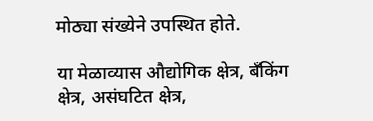मोठ्या संख्येने उपस्थित होते.

या मेळाव्यास औद्योगिक क्षेत्र, बँकिंग क्षेत्र, असंघटित क्षेत्र,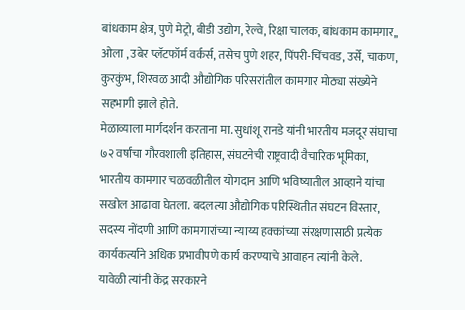बांधकाम क्षेत्र, पुणे मेट्रो, बीडी उद्योग, रेल्वे, रिक्षा चालक, बांधकाम कामगार,, ओला , उबेर प्लॅटफॉर्म वर्कर्स, तसेच पुणे शहर, पिंपरी-चिंचवड, उर्से, चाकण, कुरकुंभ, शिरवळ आदी औद्योगिक परिसरांतील कामगार मोठ्या संख्येने सहभागी झाले होते.
मेळाव्याला मार्गदर्शन करताना मा. सुधांशू रानडे यांनी भारतीय मजदूर संघाचा ७२ वर्षांचा गौरवशाली इतिहास, संघटनेची राष्ट्रवादी वैचारिक भूमिका, भारतीय कामगार चळवळीतील योगदान आणि भविष्यातील आव्हाने यांचा सखोल आढावा घेतला. बदलत्या औद्योगिक परिस्थितीत संघटन विस्तार, सदस्य नोंदणी आणि कामगारांच्या न्याय्य हक्कांच्या संरक्षणासाठी प्रत्येक कार्यकर्त्याने अधिक प्रभावीपणे कार्य करण्याचे आवाहन त्यांनी केले.
यावेळी त्यांनी केंद्र सरकारने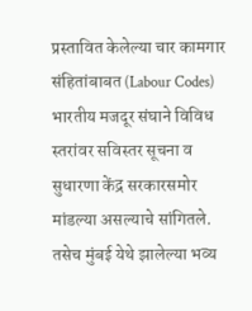प्रस्तावित केलेल्या चार कामगार संहितांबाबत (Labour Codes) भारतीय मजदूर संघाने विविध स्तरांवर सविस्तर सूचना व सुधारणा केंद्र सरकारसमोर मांडल्या असल्याचे सांगितले. तसेच मुंबई येथे झालेल्या भव्य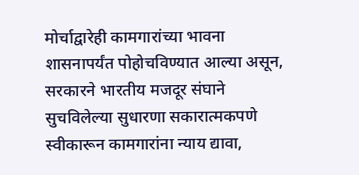मोर्चाद्वारेही कामगारांच्या भावना शासनापर्यंत पोहोचविण्यात आल्या असून, सरकारने भारतीय मजदूर संघाने सुचविलेल्या सुधारणा सकारात्मकपणे स्वीकारून कामगारांना न्याय द्यावा,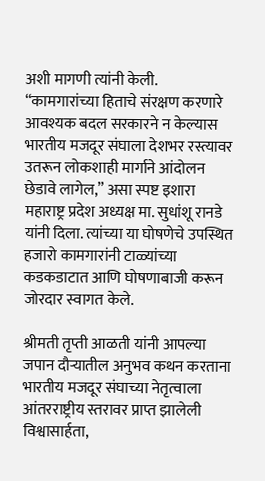अशी मागणी त्यांनी केली.
“कामगारांच्या हिताचे संरक्षण करणारे आवश्यक बदल सरकारने न केल्यास भारतीय मजदूर संघाला देशभर रस्त्यावर उतरून लोकशाही मार्गाने आंदोलन छेडावे लागेल,” असा स्पष्ट इशारा महाराष्ट्र प्रदेश अध्यक्ष मा. सुधांशू रानडे यांनी दिला. त्यांच्या या घोषणेचे उपस्थित हजारो कामगारांनी टाळ्यांच्या कडकडाटात आणि घोषणाबाजी करून जोरदार स्वागत केले.

श्रीमती तृप्ती आळती यांनी आपल्या जपान दौऱ्यातील अनुभव कथन करताना भारतीय मजदूर संघाच्या नेतृत्वाला आंतरराष्ट्रीय स्तरावर प्राप्त झालेली विश्वासार्हता,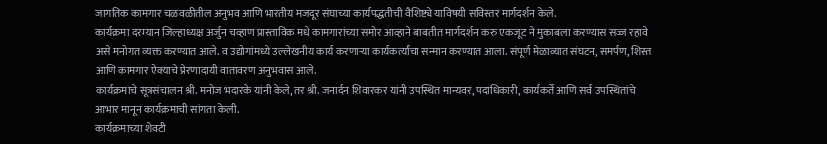जागतिक कामगार चळवळीतील अनुभव आणि भारतीय मजदूर संघाच्या कार्यपद्धतीची वैशिष्ट्ये याविषयी सविस्तर मार्गदर्शन केले.
कार्यक्रमा दरम्यान जिल्हाध्यक्ष अर्जुन चव्हाण प्रास्ताविक मधे कामगारांच्या समोर आव्हाने बाबतीत मार्गदर्शन करु एकजूट ने मुकाबला करण्यास सज्ज रहावे असे मनोगत व्यक्त करण्यात आले. व उद्योगांमध्ये उल्लेखनीय कार्य करणाऱ्या कार्यकर्त्यांचा सन्मान करण्यात आला. संपूर्ण मेळाव्यात संघटन, समर्पण, शिस्त आणि कामगार ऐक्याचे प्रेरणादायी वातावरण अनुभवास आले.
कार्यक्रमाचे सूत्रसंचालन श्री. मनोज भदारके यांनी केले, तर श्री. जनार्दन शिवारकर यांनी उपस्थित मान्यवर, पदाधिकारी, कार्यकर्ते आणि सर्व उपस्थितांचे आभार मानून कार्यक्रमाची सांगता केली.
कार्यक्रमाच्या शेवटी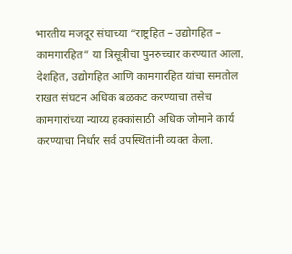भारतीय मजदूर संघाच्या “राष्ट्रहित – उद्योगहित – कामगारहित” या त्रिसूत्रीचा पुनरुच्चार करण्यात आला. देशहित, उद्योगहित आणि कामगारहित यांचा समतोल राखत संघटन अधिक बळकट करण्याचा तसेच कामगारांच्या न्याय्य हक्कांसाठी अधिक जोमाने कार्य करण्याचा निर्धार सर्व उपस्थितांनी व्यक्त केला.